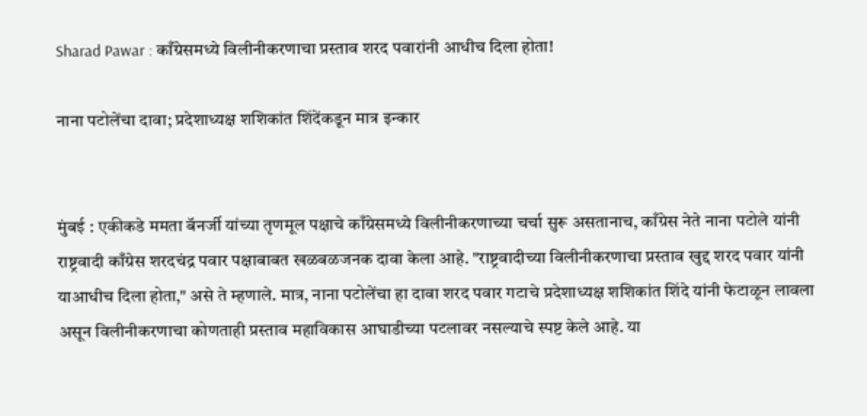Sharad Pawar : काँग्रेसमध्ये विलीनीकरणाचा प्रस्ताव शरद पवारांनी आधीच दिला होता!

नाना पटोलेंचा दावा; प्रदेशाध्यक्ष शशिकांत शिंदेंकडून मात्र इन्कार


मुंबई : एकीकडे ममता बॅनर्जी यांच्या तृणमूल पक्षाचे काँग्रेसमध्ये विलीनीकरणाच्या चर्चा सुरू असतानाच, काँग्रेस नेते नाना पटोले यांनी राष्ट्रवादी काँग्रेस शरदचंद्र पवार पक्षाबाबत खळबळजनक दावा केला आहे. "राष्ट्रवादीच्या विलीनीकरणाचा प्रस्ताव खुद्द शरद पवार यांनी याआधीच दिला होता," असे ते म्हणाले. मात्र, नाना पटोलेंचा हा दावा शरद पवार गटाचे प्रदेशाध्यक्ष शशिकांत शिंदे यांनी फेटाळून लावला असून विलीनीकरणाचा कोणताही प्रस्ताव महाविकास आघाडीच्या पटलावर नसल्याचे स्पष्ट केले आहे. या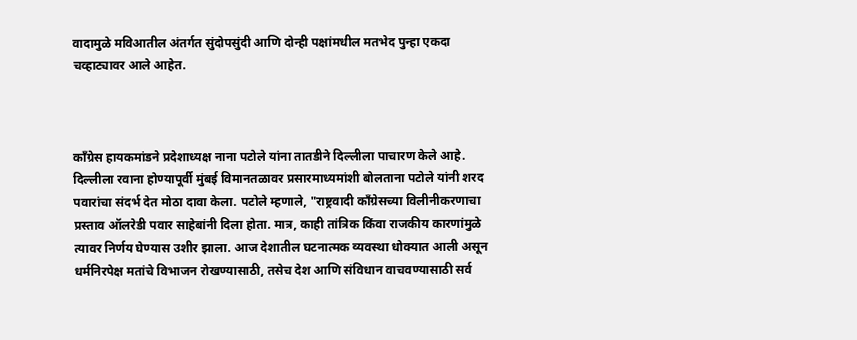वादामुळे मविआतील अंतर्गत सुंदोपसुंदी आणि दोन्ही पक्षांमधील मतभेद पुन्हा एकदा चव्हाट्यावर आले आहेत.



काँग्रेस हायकमांडने प्रदेशाध्यक्ष नाना पटोले यांना तातडीने दिल्लीला पाचारण केले आहे. दिल्लीला रवाना होण्यापूर्वी मुंबई विमानतळावर प्रसारमाध्यमांशी बोलताना पटोले यांनी शरद पवारांचा संदर्भ देत मोठा दावा केला. पटोले म्हणाले, "राष्ट्रवादी काँग्रेसच्या विलीनीकरणाचा प्रस्ताव ऑलरेडी पवार साहेबांनी दिला होता. मात्र, काही तांत्रिक किंवा राजकीय कारणांमुळे त्यावर निर्णय घेण्यास उशीर झाला. आज देशातील घटनात्मक व्यवस्था धोक्यात आली असून धर्मनिरपेक्ष मतांचे विभाजन रोखण्यासाठी, तसेच देश आणि संविधान वाचवण्यासाठी सर्व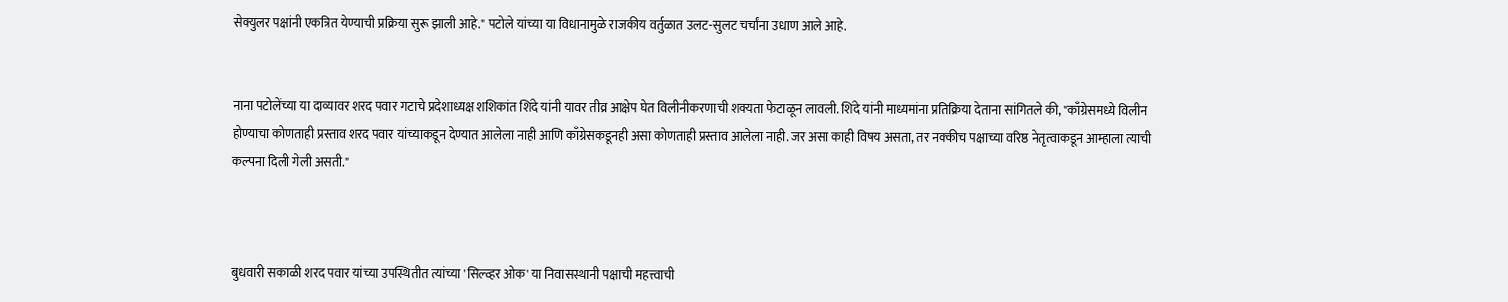सेक्युलर पक्षांनी एकत्रित येण्याची प्रक्रिया सुरू झाली आहे." पटोले यांच्या या विधानामुळे राजकीय वर्तुळात उलट-सुलट चर्चांना उधाण आले आहे.


नाना पटोलेंच्या या दाव्यावर शरद पवार गटाचे प्रदेशाध्यक्ष शशिकांत शिंदे यांनी यावर तीव्र आक्षेप घेत विलीनीकरणाची शक्यता फेटाळून लावली. शिंदे यांनी माध्यमांना प्रतिक्रिया देताना सांगितले की, "काँग्रेसमध्ये विलीन होण्याचा कोणताही प्रस्ताव शरद पवार यांच्याकडून देण्यात आलेला नाही आणि काँग्रेसकडूनही असा कोणताही प्रस्ताव आलेला नाही. जर असा काही विषय असता, तर नक्कीच पक्षाच्या वरिष्ठ नेतृत्वाकडून आम्हाला त्याची कल्पना दिली गेली असती."



बुधवारी सकाळी शरद पवार यांच्या उपस्थितीत त्यांच्या 'सिल्व्हर ओक' या निवासस्थानी पक्षाची महत्त्वाची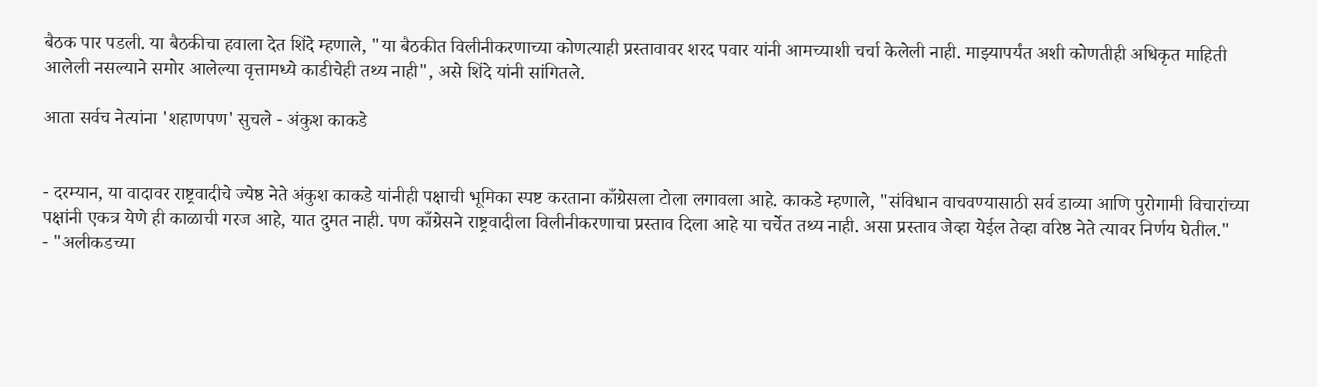बैठक पार पडली. या बैठकीचा हवाला देत शिंदे म्हणाले, "या बैठकीत विलीनीकरणाच्या कोणत्याही प्रस्तावावर शरद पवार यांनी आमच्याशी चर्चा केलेली नाही. माझ्यापर्यंत अशी कोणतीही अधिकृत माहिती आलेली नसल्याने समोर आलेल्या वृत्तामध्ये काडीचेही तथ्य नाही", असे शिंदे यांनी सांगितले.

आता सर्वच नेत्यांना 'शहाणपण' सुचले - अंकुश काकडे


- दरम्यान, या वादावर राष्ट्रवादीचे ज्येष्ठ नेते अंकुश काकडे यांनीही पक्षाची भूमिका स्पष्ट करताना काँग्रेसला टोला लगावला आहे. काकडे म्हणाले, "संविधान वाचवण्यासाठी सर्व डाव्या आणि पुरोगामी विचारांच्या पक्षांनी एकत्र येणे ही काळाची गरज आहे, यात दुमत नाही. पण काँग्रेसने राष्ट्रवादीला विलीनीकरणाचा प्रस्ताव दिला आहे या चर्चेत तथ्य नाही. असा प्रस्ताव जेव्हा येईल तेव्हा वरिष्ठ नेते त्यावर निर्णय घेतील."
- "अलीकडच्या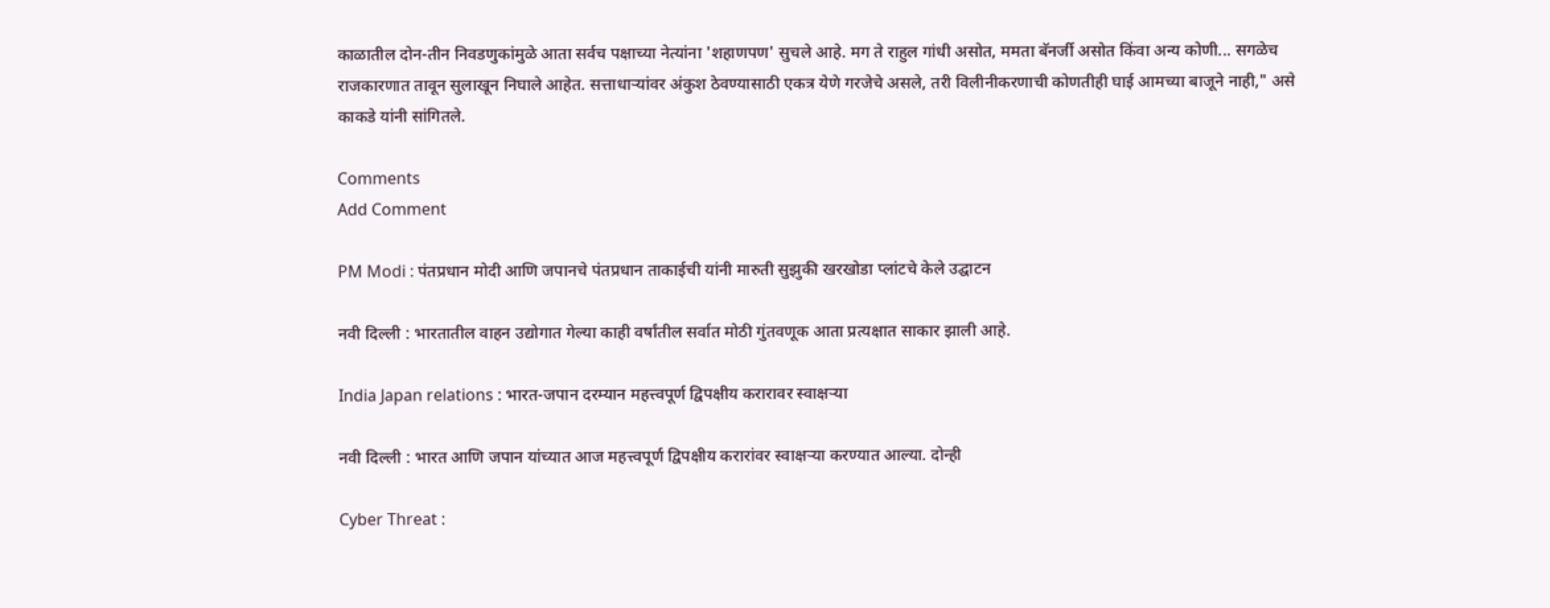काळातील दोन-तीन निवडणुकांमुळे आता सर्वच पक्षाच्या नेत्यांना 'शहाणपण' सुचले आहे. मग ते राहुल गांधी असोत, ममता बॅनर्जी असोत किंवा अन्य कोणी... सगळेच राजकारणात तावून सुलाखून निघाले आहेत. सत्ताधाऱ्यांवर अंकुश ठेवण्यासाठी एकत्र येणे गरजेचे असले, तरी विलीनीकरणाची कोणतीही घाई आमच्या बाजूने नाही," असे काकडे यांनी सांगितले.

Comments
Add Comment

PM Modi : पंतप्रधान मोदी आणि जपानचे पंतप्रधान ताकाईची यांनी मारुती सुझुकी खरखोडा प्लांटचे केले उद्घाटन

नवी दिल्ली : भारतातील वाहन उद्योगात गेल्या काही वर्षांतील सर्वात मोठी गुंतवणूक आता प्रत्यक्षात साकार झाली आहे.

India Japan relations : भारत-जपान दरम्यान महत्त्वपूर्ण द्विपक्षीय करारावर स्वाक्षऱ्या

नवी दिल्ली : भारत आणि जपान यांच्यात आज महत्त्वपूर्ण द्विपक्षीय करारांवर स्वाक्षऱ्या करण्यात आल्या. दोन्ही

Cyber Threat :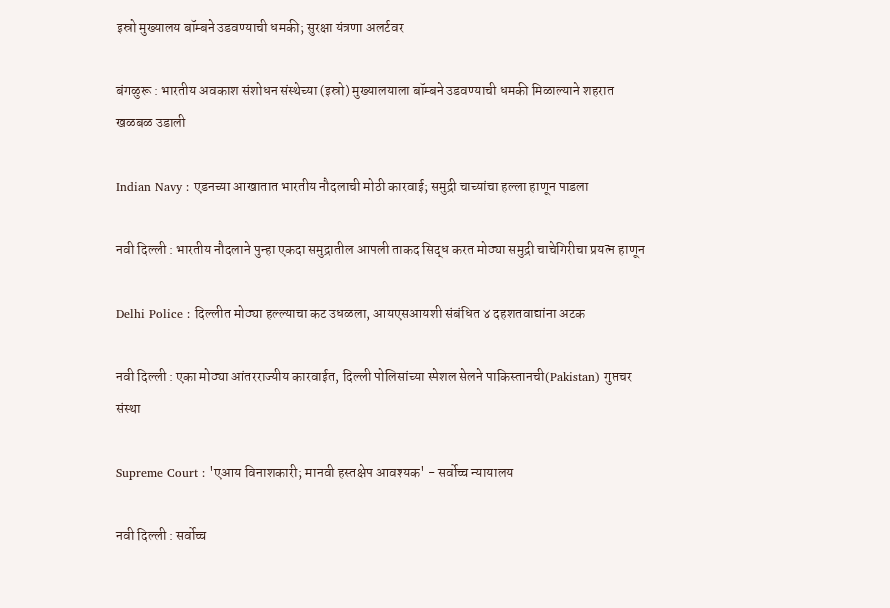इस्रो मुख्यालय बॉम्बने उडवण्याची धमकी; सुरक्षा यंत्रणा अलर्टवर

बंगळुरू : भारतीय अवकाश संशोधन संस्थेच्या (इस्रो) मुख्यालयाला बॉम्बने उडवण्याची धमकी मिळाल्याने शहरात खळबळ उडाली

Indian Navy : एडनच्या आखातात भारतीय नौदलाची मोठी कारवाई; समुद्री चाच्यांचा हल्ला हाणून पाडला

नवी दिल्ली : भारतीय नौदलाने पुन्हा एकदा समुद्रातील आपली ताकद सिद्ध करत मोठ्या समुद्री चाचेगिरीचा प्रयत्न हाणून

Delhi Police : दिल्लीत मोठ्या हल्ल्याचा कट उधळला, आयएसआयशी संबंधित ४ दहशतवाद्यांना अटक

नवी दिल्ली : एका मोठ्या आंतरराज्यीय कारवाईत, दिल्ली पोलिसांच्या स्पेशल सेलने पाकिस्तानची(Pakistan) गुप्तचर संस्था

Supreme Court : 'एआय विनाशकारी; मानवी हस्तक्षेप आवश्यक' - सर्वोच्च न्यायालय

नवी दिल्ली : सर्वोच्च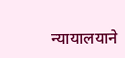न्यायालयाने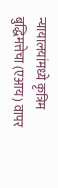न्यायालयांमध्ये कृत्रिम बुद्धिमत्तेचा (एआय) वापर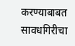करण्याबाबत सावधगिरीचा